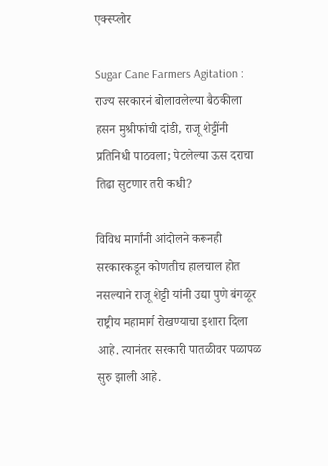एक्स्प्लोर

Sugar Cane Farmers Agitation : राज्य सरकारनं बोलावलेल्या बैठकीला हसन मुश्रीफांची दांडी, राजू शेट्टींनी प्रतिनिधी पाठवला; पेटलेल्या ऊस दराचा तिढा सुटणार तरी कधी?

विविध मार्गांनी आंदोलने करूनही सरकारकडून कोणतीच हालचाल होत नसल्याने राजू शेट्टी यांनी उद्या पुणे बंगळूर राष्ट्रीय महामार्ग रोखण्याचा इशारा दिला आहे. त्यानंतर सरकारी पातळीवर पळापळ सुरु झाली आहे.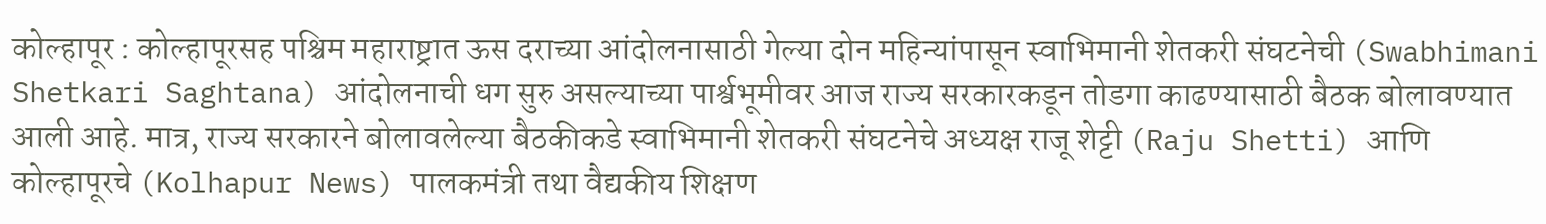कोल्हापूर : कोल्हापूरसह पश्चिम महाराष्ट्रात ऊस दराच्या आंदोलनासाठी गेल्या दोन महिन्यांपासून स्वाभिमानी शेतकरी संघटनेची (Swabhimani Shetkari Saghtana) आंदोलनाची धग सुरु असल्याच्या पार्श्वभूमीवर आज राज्य सरकारकडून तोडगा काढण्यासाठी बैठक बोलावण्यात आली आहे. मात्र, राज्य सरकारने बोलावलेल्या बैठकीकडे स्वाभिमानी शेतकरी संघटनेचे अध्यक्ष राजू शेट्टी (Raju Shetti) आणि कोल्हापूरचे (Kolhapur News) पालकमंत्री तथा वैद्यकीय शिक्षण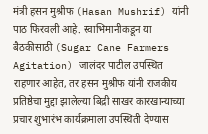मंत्री हसन मुश्रीफ (Hasan Mushrif) यांनी पाठ फिरवली आहे. स्वाभिमानीकडून या बैठकीसाठी (Sugar Cane Farmers Agitation) जालंदर पाटील उपस्थित राहणार आहेत, तर हसन मुश्रीफ यांनी राजकीय प्रतिष्ठेचा मुद्दा झालेल्या बिद्री साखर कारखान्याच्या प्रचार शुभारंभ कार्यक्रमाला उपस्थिती देण्यास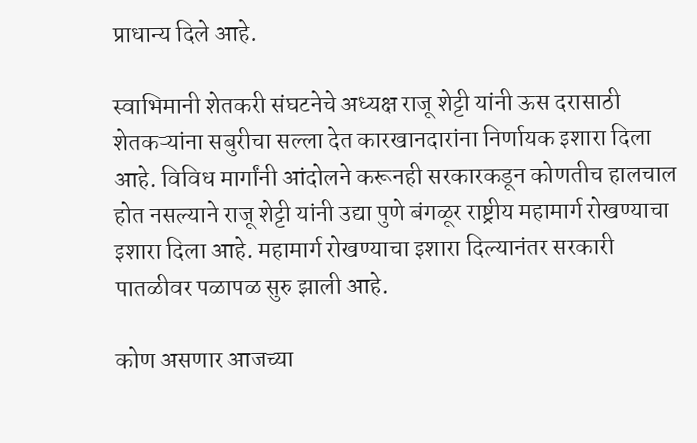प्राधान्य दिले आहे.

स्वाभिमानी शेतकरी संघटनेचे अध्यक्ष राजू शेट्टी यांनी ऊस दरासाठी शेतकऱ्यांना सबुरीचा सल्ला देत कारखानदारांना निर्णायक इशारा दिला आहे. विविध मार्गांनी आंदोलने करूनही सरकारकडून कोणतीच हालचाल होत नसल्याने राजू शेट्टी यांनी उद्या पुणे बंगळूर राष्ट्रीय महामार्ग रोखण्याचा इशारा दिला आहे. महामार्ग रोखण्याचा इशारा दिल्यानंतर सरकारी पातळीवर पळापळ सुरु झाली आहे.

कोण असणार आजच्या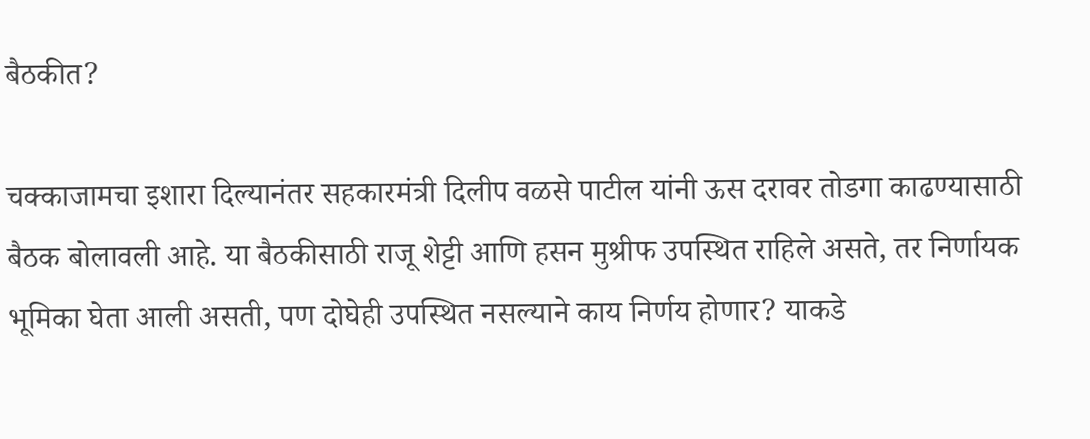बैठकीत?

चक्काजामचा इशारा दिल्यानंतर सहकारमंत्री दिलीप वळसे पाटील यांनी ऊस दरावर तोडगा काढण्यासाठी बैठक बोलावली आहे. या बैठकीसाठी राजू शेट्टी आणि हसन मुश्रीफ उपस्थित राहिले असते, तर निर्णायक भूमिका घेता आली असती, पण दोघेही उपस्थित नसल्याने काय निर्णय होणार? याकडे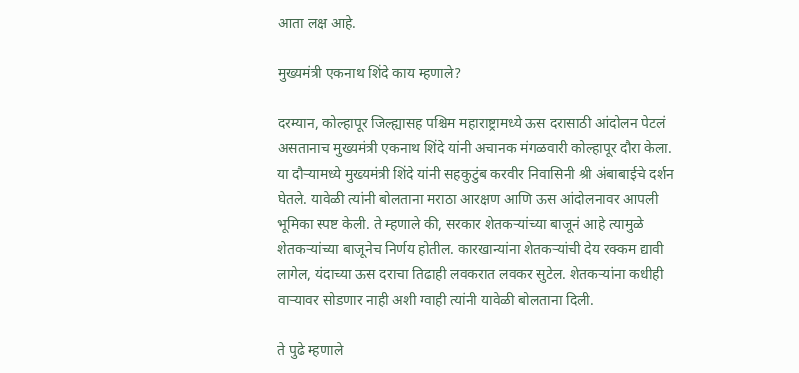आता लक्ष आहे.

मुख्यमंत्री एकनाथ शिंदे काय म्हणाले?

दरम्यान, कोल्हापूर जिल्ह्यासह पश्चिम महाराष्ट्रामध्ये ऊस दरासाठी आंदोलन पेटलं असतानाच मुख्यमंत्री एकनाथ शिंदे यांनी अचानक मंगळवारी कोल्हापूर दौरा केला. या दौऱ्यामध्ये मुख्यमंत्री शिंदे यांनी सहकुटुंब करवीर निवासिनी श्री अंबाबाईचे दर्शन घेतले. यावेळी त्यांनी बोलताना मराठा आरक्षण आणि ऊस आंदोलनावर आपली भूमिका स्पष्ट केली. ते म्हणाले की, सरकार शेतकऱ्यांच्या बाजूनं आहे त्यामुळे शेतकऱ्यांच्या बाजूनेच निर्णय होतील. कारखान्यांना शेतकऱ्यांची देय रक्कम द्यावी लागेल, यंदाच्या ऊस दराचा तिढाही लवकरात लवकर सुटेल. शेतकऱ्यांना कधीही वाऱ्यावर सोडणार नाही अशी ग्वाही त्यांनी यावेळी बोलताना दिली.

ते पुढे म्हणाले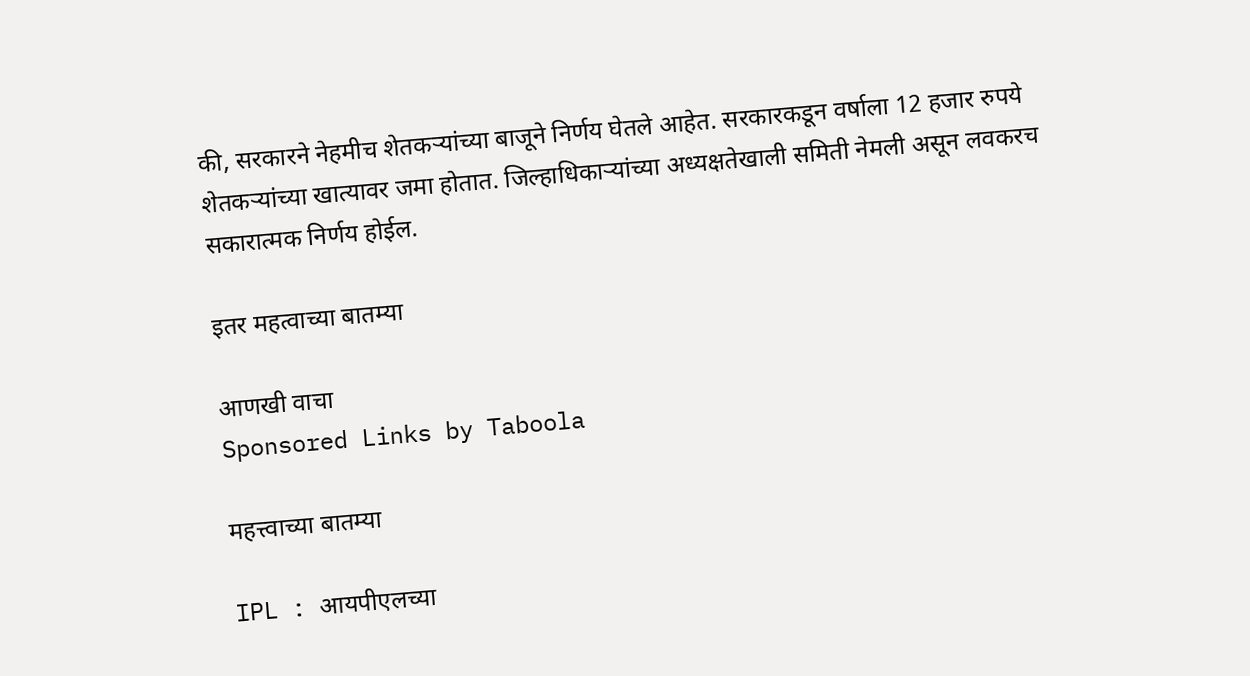की, सरकारने नेहमीच शेतकऱ्यांच्या बाजूने निर्णय घेतले आहेत. सरकारकडून वर्षाला 12 हजार रुपये शेतकऱ्यांच्या खात्यावर जमा होतात. जिल्हाधिकाऱ्यांच्या अध्यक्षतेखाली समिती नेमली असून लवकरच सकारात्मक निर्णय होईल.

इतर महत्वाच्या बातम्या

आणखी वाचा
Sponsored Links by Taboola

महत्त्वाच्या बातम्या

IPL : आयपीएलच्या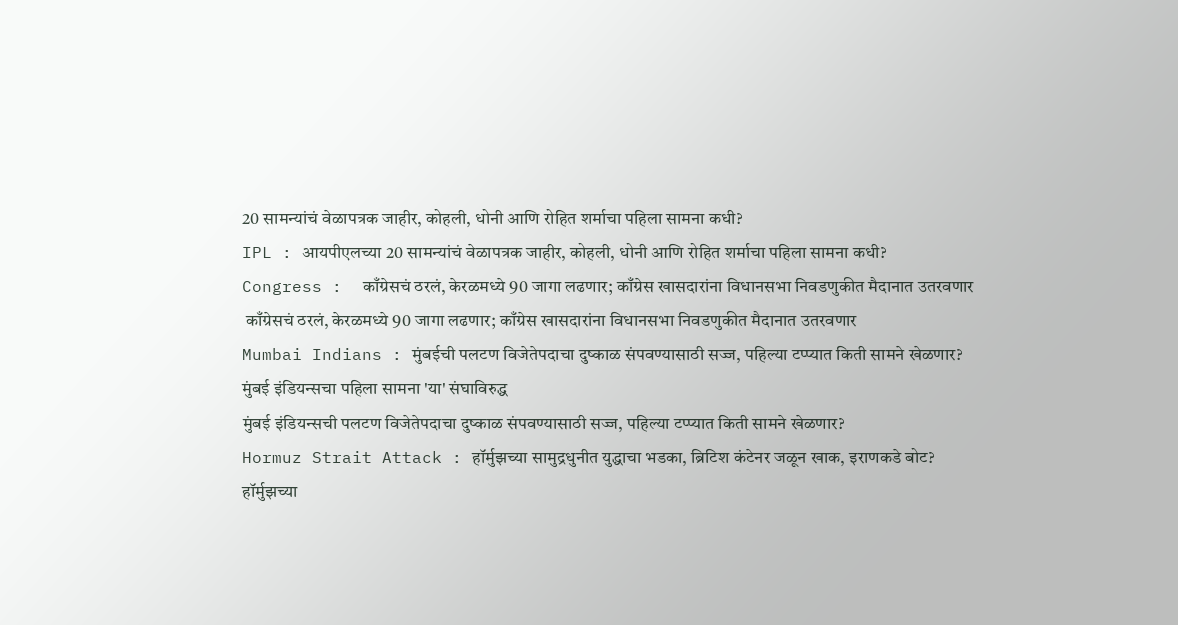20 सामन्यांचं वेळापत्रक जाहीर, कोहली, धोनी आणि रोहित शर्माचा पहिला सामना कधी?
IPL : आयपीएलच्या 20 सामन्यांचं वेळापत्रक जाहीर, कोहली, धोनी आणि रोहित शर्माचा पहिला सामना कधी?
Congress :  काँग्रेसचं ठरलं, केरळमध्ये 90 जागा लढणार; काँग्रेस खासदारांना विधानसभा निवडणुकीत मैदानात उतरवणार
 काँग्रेसचं ठरलं, केरळमध्ये 90 जागा लढणार; काँग्रेस खासदारांना विधानसभा निवडणुकीत मैदानात उतरवणार
Mumbai Indians : मुंबईची पलटण विजेतेपदाचा दुष्काळ संपवण्यासाठी सज्ज, पहिल्या टप्प्यात किती सामने खेळणार? मुंबई इंडियन्सचा पहिला सामना 'या' संघाविरुद्ध
मुंबई इंडियन्सची पलटण विजेतेपदाचा दुष्काळ संपवण्यासाठी सज्ज, पहिल्या टप्प्यात किती सामने खेळणार?
Hormuz Strait Attack : हॉर्मुझच्या सामुद्रधुनीत युद्धाचा भडका, ब्रिटिश कंटेनर जळून खाक, इराणकडे बोट?
हॉर्मुझच्या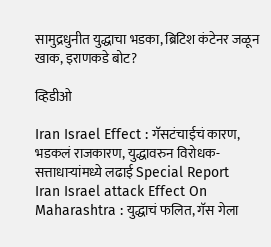सामुद्रधुनीत युद्धाचा भडका, ब्रिटिश कंटेनर जळून खाक, इराणकडे बोट?

व्हिडीओ

Iran Israel Effect : गॅसटंचाईचं कारण, भडकलं राजकारण, युद्धावरुन विरोधक-सत्ताधाऱ्यांमध्ये लढाई Special Report
Iran Israel attack Effect On Maharashtra : युद्धाचं फलित, गॅस गेला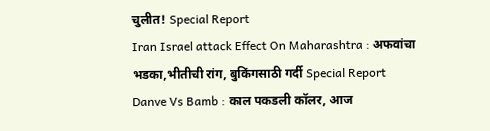चुलीत! Special Report
Iran Israel attack Effect On Maharashtra : अफवांचा भडका,भीतीची रांग, बुकिंगसाठी गर्दी Special Report
Danve Vs Bamb : काल पकडली कॉलर, आज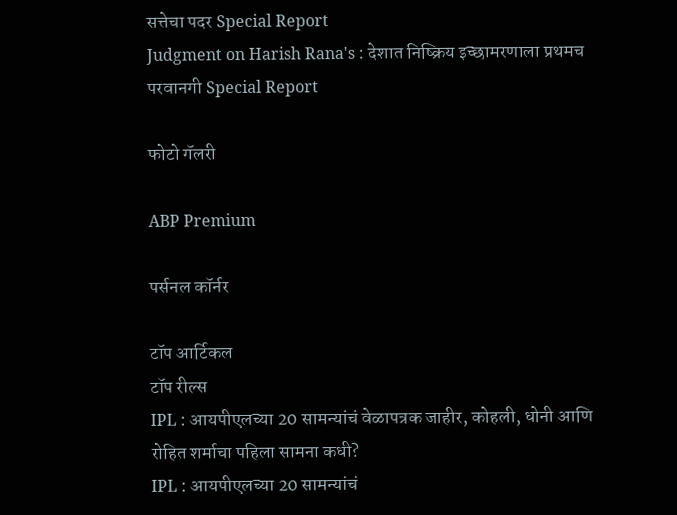सत्तेचा पदर Special Report
Judgment on Harish Rana's : देशात निष्क्रिय इच्छामरणाला प्रथमच परवानगी Special Report

फोटो गॅलरी

ABP Premium

पर्सनल कॉर्नर

टॉप आर्टिकल
टॉप रील्स
IPL : आयपीएलच्या 20 सामन्यांचं वेळापत्रक जाहीर, कोहली, धोनी आणि रोहित शर्माचा पहिला सामना कधी?
IPL : आयपीएलच्या 20 सामन्यांचं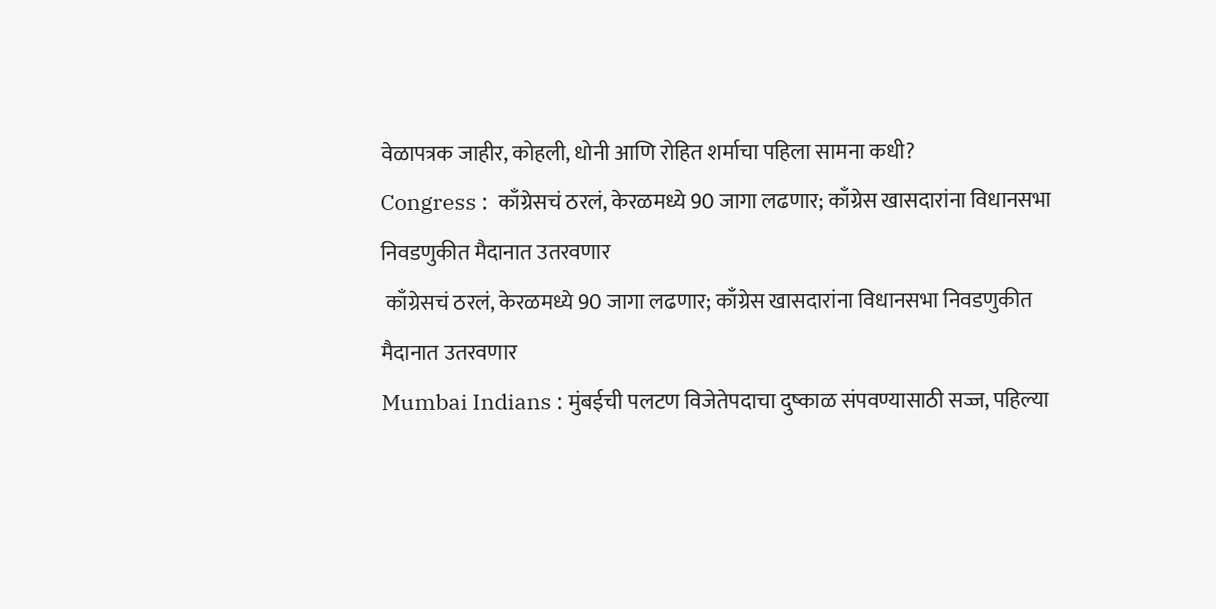वेळापत्रक जाहीर, कोहली, धोनी आणि रोहित शर्माचा पहिला सामना कधी?
Congress :  काँग्रेसचं ठरलं, केरळमध्ये 90 जागा लढणार; काँग्रेस खासदारांना विधानसभा निवडणुकीत मैदानात उतरवणार
 काँग्रेसचं ठरलं, केरळमध्ये 90 जागा लढणार; काँग्रेस खासदारांना विधानसभा निवडणुकीत मैदानात उतरवणार
Mumbai Indians : मुंबईची पलटण विजेतेपदाचा दुष्काळ संपवण्यासाठी सज्ज, पहिल्या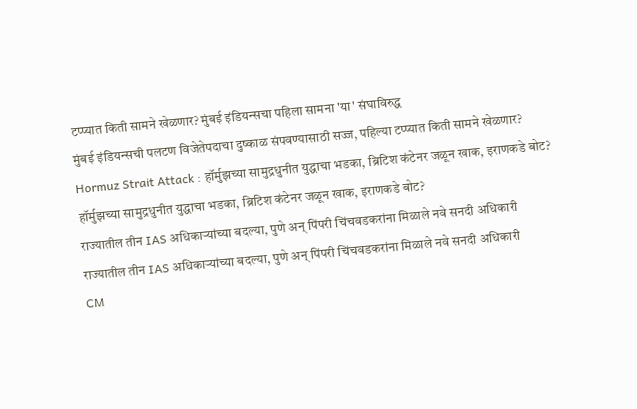टप्प्यात किती सामने खेळणार? मुंबई इंडियन्सचा पहिला सामना 'या' संघाविरुद्ध
मुंबई इंडियन्सची पलटण विजेतेपदाचा दुष्काळ संपवण्यासाठी सज्ज, पहिल्या टप्प्यात किती सामने खेळणार?
Hormuz Strait Attack : हॉर्मुझच्या सामुद्रधुनीत युद्धाचा भडका, ब्रिटिश कंटेनर जळून खाक, इराणकडे बोट?
हॉर्मुझच्या सामुद्रधुनीत युद्धाचा भडका, ब्रिटिश कंटेनर जळून खाक, इराणकडे बोट?
राज्यातील तीन IAS अधिकाऱ्यांच्या बदल्या, पुणे अन् पिंपरी चिंचवडकरांना मिळाले नवे सनदी अधिकारी
राज्यातील तीन IAS अधिकाऱ्यांच्या बदल्या, पुणे अन् पिंपरी चिंचवडकरांना मिळाले नवे सनदी अधिकारी
CM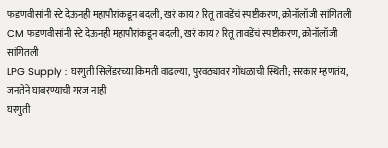फडणवीसांनी स्टे देऊनही महापौरांकडून बदली, खरं काय? रितू तावडेंचं स्पष्टीकरण, क्रोनॉलॉजी सांगितली
CM फडणवीसांनी स्टे देऊनही महापौरांकडून बदली, खरं काय? रितू तावडेंचं स्पष्टीकरण, क्रोनॉलॉजी सांगितली
LPG Supply : घरगुती सिलेंडरच्या किमती वाढल्या, पुरवठ्यावर गोंधळाची स्थिती; सरकार म्हणतंय, जनतेने घाबरण्याची गरज नाही
घरगुती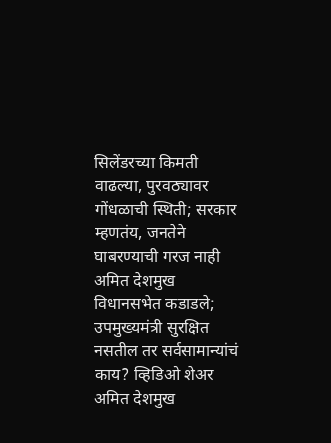सिलेंडरच्या किमती वाढल्या, पुरवठ्यावर गोंधळाची स्थिती; सरकार म्हणतंय, जनतेने घाबरण्याची गरज नाही
अमित देशमुख विधानसभेत कडाडले; उपमुख्यमंत्री सुरक्षित नसतील तर सर्वसामान्यांचं काय? व्हिडिओ शेअर
अमित देशमुख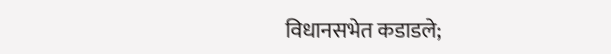विधानसभेत कडाडले;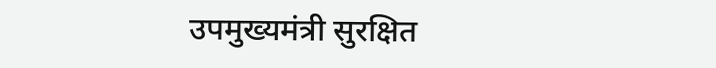उपमुख्यमंत्री सुरक्षित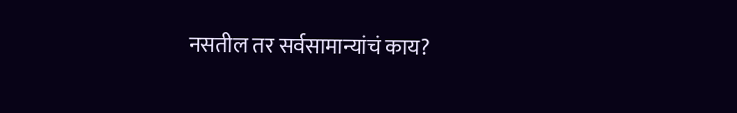नसतील तर सर्वसामान्यांचं काय?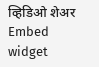व्हिडिओ शेअर
Embed widget